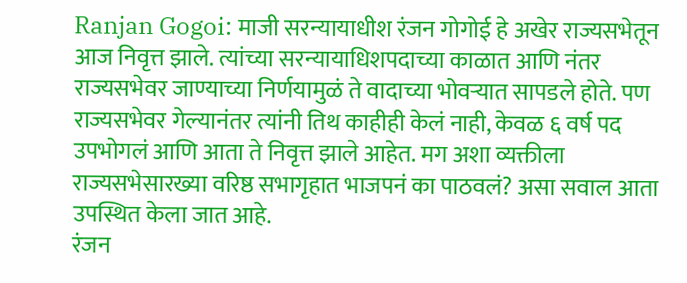Ranjan Gogoi: माजी सरन्यायाधीश रंजन गोगोई हे अखेर राज्यसभेतून आज निवृत्त झाले. त्यांच्या सरन्यायाधिशपदाच्या काळात आणि नंतर राज्यसभेवर जाण्याच्या निर्णयामुळं ते वादाच्या भोवऱ्यात सापडले होते. पण राज्यसभेवर गेल्यानंतर त्यांनी तिथ काहीही केलं नाही, केवळ ६ वर्ष पद उपभोगलं आणि आता ते निवृत्त झाले आहेत. मग अशा व्यक्तीला राज्यसभेसारख्या वरिष्ठ सभागृहात भाजपनं का पाठवलं? असा सवाल आता उपस्थित केला जात आहे.
रंजन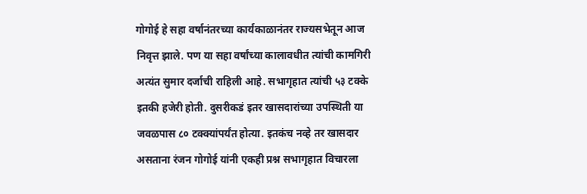गोगोई हे सहा वर्षानंतरच्या कार्यकाळानंतर राज्यसभेतून आज निवृत्त झाले. पण या सहा वर्षांच्या कालावधीत त्यांची कामगिरी अत्यंत सुमार दर्जाची राहिली आहे. सभागृहात त्यांची ५३ टक्के इतकी हजेरी होती. दुसरीकडं इतर खासदारांच्या उपस्थिती या जवळपास ८० टक्क्यांपर्यंत होत्या. इतकंच नव्हे तर खासदार असताना रंजन गोगोई यांनी एकही प्रश्न सभागृहात विचारला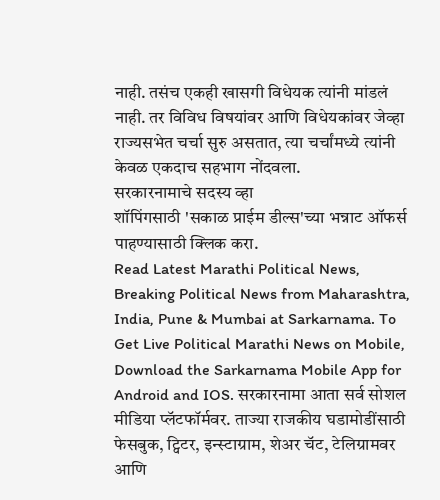नाही. तसंच एकही खासगी विधेयक त्यांनी मांडलं नाही. तर विविध विषयांवर आणि विधेयकांवर जेव्हा राज्यसभेत चर्चा सुरु असतात, त्या चर्चांमध्ये त्यांनी केवळ एकदाच सहभाग नोंदवला.
सरकारनामाचे सदस्य व्हा
शॉपिंगसाठी 'सकाळ प्राईम डील्स'च्या भन्नाट ऑफर्स पाहण्यासाठी क्लिक करा.
Read Latest Marathi Political News, Breaking Political News from Maharashtra, India, Pune & Mumbai at Sarkarnama. To Get Live Political Marathi News on Mobile, Download the Sarkarnama Mobile App for Android and IOS. सरकारनामा आता सर्व सोशल मीडिया प्लॅटफॉर्मवर. ताज्या राजकीय घडामोडींसाठी फेसबुक, ट्विटर, इन्स्टाग्राम, शेअर चॅट, टेलिग्रामवर आणि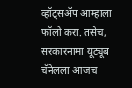व्हॉट्सॲप आम्हाला फॉलो करा. तसेच, सरकारनामा यूट्यूब चॅनेलला आजच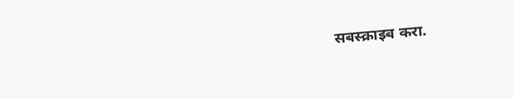सबस्क्राइब करा.